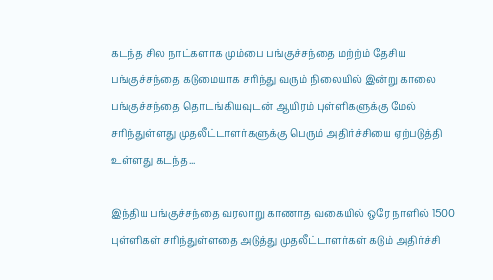கடந்த சில நாட்களாக மும்பை பங்குச்சந்தை மற்ற்ம் தேசிய பங்குச்சந்தை கடுமையாக சரிந்து வரும் நிலையில் இன்று காலை பங்குச்சந்தை தொடங்கியவுடன் ஆயிரம் புள்ளிகளுக்கு மேல் சரிந்துள்ளது முதலீட்டாளர்களுக்கு பெரும் அதிர்ச்சியை ஏற்படுத்தி உள்ளது கடந்த...

இந்திய பங்குச்சந்தை வரலாறு காணாத வகையில் ஒரே நாளில் 1500 புள்ளிகள் சரிந்துள்ளதை அடுத்து முதலீட்டாளர்கள் கடும் அதிர்ச்சி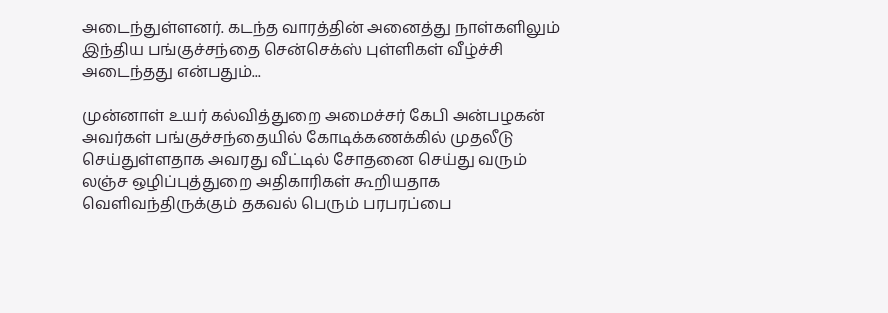அடைந்துள்ளனர். கடந்த வாரத்தின் அனைத்து நாள்களிலும் இந்திய பங்குச்சந்தை சென்செக்ஸ் புள்ளிகள் வீழ்ச்சி அடைந்தது என்பதும்...

முன்னாள் உயர் கல்வித்துறை அமைச்சர் கேபி அன்பழகன் அவர்கள் பங்குச்சந்தையில் கோடிக்கணக்கில் முதலீடு செய்துள்ளதாக அவரது வீட்டில் சோதனை செய்து வரும் லஞ்ச ஒழிப்புத்துறை அதிகாரிகள் கூறியதாக வெளிவந்திருக்கும் தகவல் பெரும் பரபரப்பை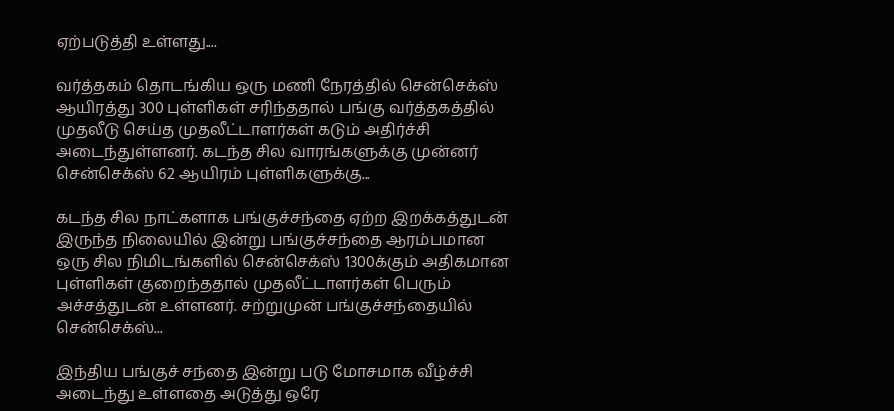ஏற்படுத்தி உள்ளது....

வர்த்தகம் தொடங்கிய ஒரு மணி நேரத்தில் சென்செக்ஸ் ஆயிரத்து 300 புள்ளிகள் சரிந்ததால் பங்கு வர்த்தகத்தில் முதலீடு செய்த முதலீட்டாளர்கள் கடும் அதிர்ச்சி அடைந்துள்ளனர். கடந்த சில வாரங்களுக்கு முன்னர் சென்செக்ஸ் 62 ஆயிரம் புள்ளிகளுக்கு...

கடந்த சில நாட்களாக பங்குச்சந்தை ஏற்ற இறக்கத்துடன் இருந்த நிலையில் இன்று பங்குச்சந்தை ஆரம்பமான ஒரு சில நிமிடங்களில் சென்செக்ஸ் 1300க்கும் அதிகமான புள்ளிகள் குறைந்ததால் முதலீட்டாளர்கள் பெரும் அச்சத்துடன் உள்ளனர். சற்றுமுன் பங்குச்சந்தையில் சென்செக்ஸ்...

இந்திய பங்குச் சந்தை இன்று படு மோசமாக வீழ்ச்சி அடைந்து உள்ளதை அடுத்து ஒரே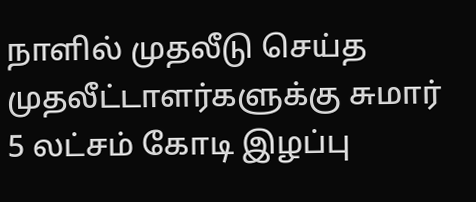நாளில் முதலீடு செய்த முதலீட்டாளர்களுக்கு சுமார் 5 லட்சம் கோடி இழப்பு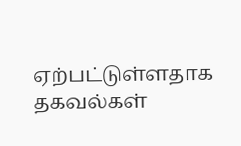ஏற்பட்டுள்ளதாக தகவல்கள்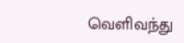வெளிவந்து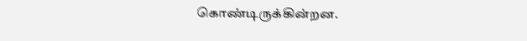கொண்டிருக்கின்றன.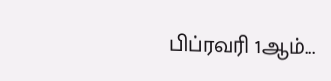பிப்ரவரி 1ஆம்...